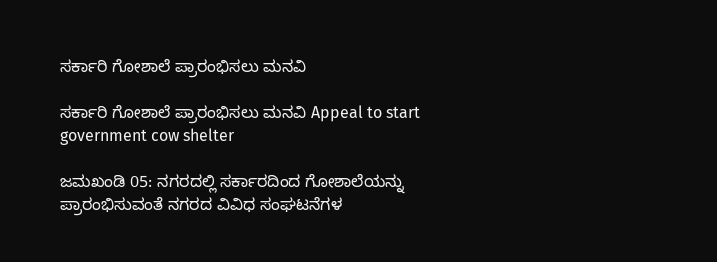ಸರ್ಕಾರಿ ಗೋಶಾಲೆ ಪ್ರಾರಂಭಿಸಲು ಮನವಿ

ಸರ್ಕಾರಿ ಗೋಶಾಲೆ ಪ್ರಾರಂಭಿಸಲು ಮನವಿ Appeal to start government cow shelter

ಜಮಖಂಡಿ 05: ನಗರದಲ್ಲಿ ಸರ್ಕಾರದಿಂದ ಗೋಶಾಲೆಯನ್ನು ಪ್ರಾರಂಭಿಸುವಂತೆ ನಗರದ ವಿವಿಧ ಸಂಘಟನೆಗಳ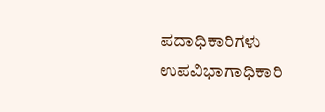ಪದಾಧಿಕಾರಿಗಳು ಉಪವಿಭಾಗಾಧಿಕಾರಿ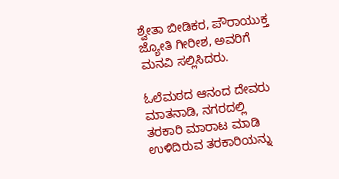ಶ್ವೇತಾ ಬೀಡಿಕರ, ಪೌರಾಯುಕ್ತ ಜ್ಯೋತಿ ಗೀರೀಶ, ಅವರಿಗೆ ಮನವಿ ಸಲ್ಲಿಸಿದರು.

ಓಲೆಮಠದ ಆನಂದ ದೇವರು ಮಾತನಾಡಿ, ನಗರದಲ್ಲಿ ತರಕಾರಿ ಮಾರಾಟ ಮಾಡಿ ಉಳಿದಿರುವ ತರಕಾರಿಯನ್ನು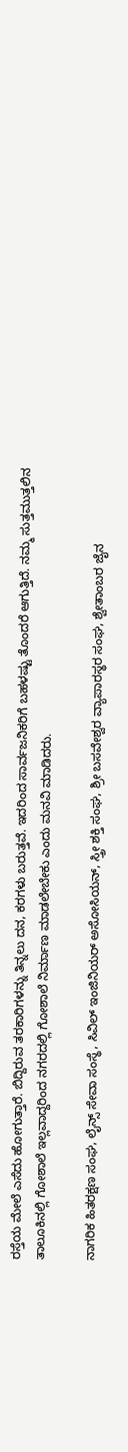ರಸ್ತೆಯ ಮೇಲೆ ಎಸೆದು ಹೋಗುತ್ತಾರೆ. ಬಿದ್ದಿರುವ ತರಕಾರಿಗಳನ್ನು ತಿನ್ನಲು ದನ, ಕರಗಳು ಬರುತ್ತವೆ. ಇದರಿಂದ ಸಾರ್ವಜನಿಕರಿಗೆ ಬಹಳಷ್ಟು ತೊಂದರೆ ಆಗುತ್ತಿದೆ. ನಮ್ಮ ಸುತ್ತಮುತ್ತಲಿನ ತಾಲೂಕಿನಲ್ಲಿ ಗೋಶಾಲೆ ಇಲ್ಲವಾದ್ದರಿಂದ ನಗರದಲ್ಲಿ ಗೋಶಾಲೆ ನಿರ್ಮಾಣ ಮಾಡಲೇಬೇಕು ಎಂದು ಮನವಿ ಮಾಡಿದರು.

ನಾಗರಿಕ ಹಿತರಕ್ಷಣ ಸಂಘ, ಲೈನ್ಸ್‌ ಸೇವಾ ಸಂಸ್ಥೆ, ಸಿವಿಲ್ ಇಂಜಿನಿಯರ್ ಅಸೋಸಿಯನ್, ಸ್ತ್ರೀ ಶಕ್ತಿ ಸಂಘ, ಶ್ರೀ ಬಸವೇಶ್ವರ ವ್ಯಾಪಾರಸ್ಥರ ಸಂಘ, ಶ್ವೇತಾಂಬರ ಜೈನ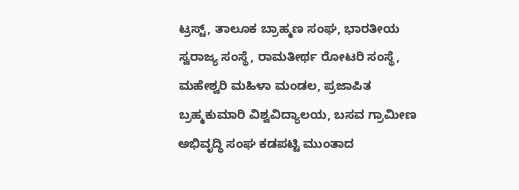ಟ್ರಸ್ಟ್‌, ತಾಲೂಕ ಬ್ರಾಹ್ಮಣ ಸಂಘ, ಭಾರತೀಯ ಸ್ವರಾಜ್ಯ ಸಂಸ್ಥೆ, ರಾಮತೀರ್ಥ ರೋಟರಿ ಸಂಸ್ಥೆ, ಮಹೇಶ್ವರಿ ಮಹಿಳಾ ಮಂಡಲ, ಪ್ರಜಾಪಿತ ಬ್ರಹ್ಮಕುಮಾರಿ ವಿಶ್ವವಿದ್ಯಾಲಯ, ಬಸವ ಗ್ರಾಮೀಣ ಅಭಿವೃದ್ಧಿ ಸಂಘ ಕಡಪಟ್ಟಿ ಮುಂತಾದ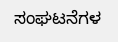ಸಂಘಟನೆಗಳ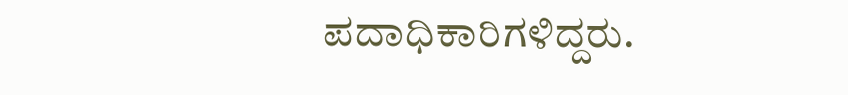ಪದಾಧಿಕಾರಿಗಳಿದ್ದರು.